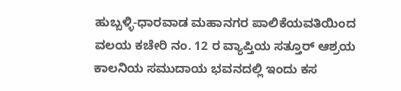ಹುಬ್ಬಳ್ಳಿ-ಧಾರವಾಡ ಮಹಾನಗರ ಪಾಲಿಕೆಯವತಿಯಿಂದ ವಲಯ ಕಚೇರಿ ನಂ. 12 ರ ವ್ಯಾಪ್ತಿಯ ಸತ್ತೂರ್ ಆಶ್ರಯ ಕಾಲನಿಯ ಸಮುದಾಯ ಭವನದಲ್ಲಿ ಇಂದು ಕಸ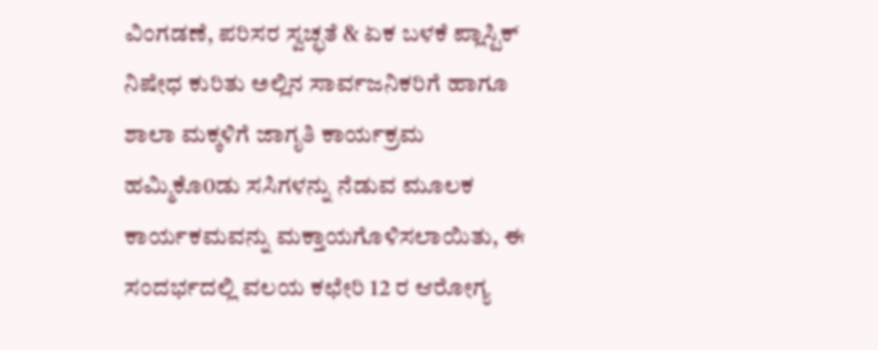ವಿಂಗಡಣೆ, ಪರಿಸರ ಸ್ವಚ್ಛತೆ & ಏಕ ಬಳಕೆ ಪ್ಲಾಸ್ಟಿಕ್ ನಿಷೇಧ ಕುರಿತು ಅಲ್ಲಿನ ಸಾರ್ವಜನಿಕರಿಗೆ ಹಾಗೂ ಶಾಲಾ ಮಕ್ಕಳಿಗೆ ಜಾಗೃತಿ ಕಾರ್ಯಕ್ರಮ ಹಮ್ಮಿಕೊ0ಡು ಸಸಿಗಳನ್ನು ನೆಡುವ ಮೂಲಕ ಕಾರ್ಯಕಮವನ್ನು ಮಕ್ತಾಯಗೊಳಿಸಲಾಯಿತು, ಈ ಸಂದರ್ಭದಲ್ಲಿ ವಲಯ ಕಛೇರಿ 12 ರ ಆರೋಗ್ಯ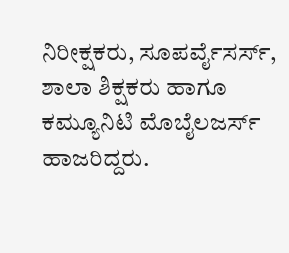ನಿರೀಕ್ಷಕರು, ಸೂಪರ್ವೈಸರ್ಸ್, ಶಾಲಾ ಶಿಕ್ಷಕರು ಹಾಗೂ ಕಮ್ಯೂನಿಟಿ ಮೊಬೈಲಜರ್ಸ್ ಹಾಜರಿದ್ದರು.